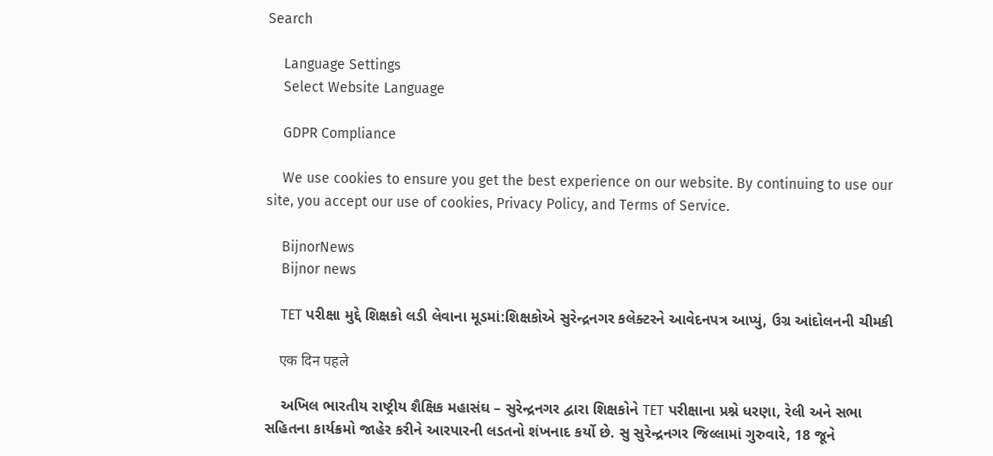Search

    Language Settings
    Select Website Language

    GDPR Compliance

    We use cookies to ensure you get the best experience on our website. By continuing to use our site, you accept our use of cookies, Privacy Policy, and Terms of Service.

    BijnorNews
    Bijnor news

    TET પરીક્ષા મુદ્દે શિક્ષકો લડી લેવાના મૂડમાં:શિક્ષકોએ સુરેન્દ્રનગર કલેક્ટરને આવેદનપત્ર આપ્યું, ઉગ્ર આંદોલનની ચીમકી

    एक दिन पहले

    અખિલ ભારતીય રાષ્ટ્રીય શૈક્ષિક મહાસંઘ – સુરેન્દ્રનગર દ્વારા શિક્ષકોને TET પરીક્ષાના પ્રશ્ને ધરણા, રેલી અને સભા સહિતના કાર્યક્રમો જાહેર કરીને આરપારની લડતનો શંખનાદ કર્યો છે. સુ સુરેન્દ્રનગર જિલ્લામાં ગુરુવારે, 18 જૂને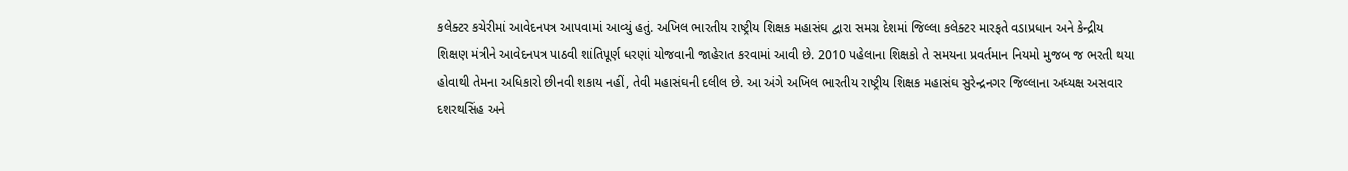કલેક્ટર કચેરીમાં આવેદનપત્ર આપવામાં આવ્યું હતું. અખિલ ભારતીય રાષ્ટ્રીય શિક્ષક મહાસંઘ દ્વારા સમગ્ર દેશમાં જિલ્લા કલેક્ટર મારફતે વડાપ્રધાન અને કેન્દ્રીય શિક્ષણ મંત્રીને આવેદનપત્ર પાઠવી શાંતિપૂર્ણ ધરણાં યોજવાની જાહેરાત કરવામાં આવી છે. 2010 પહેલાના શિક્ષકો તે સમયના પ્રવર્તમાન નિયમો મુજબ જ ભરતી થયા હોવાથી તેમના અધિકારો છીનવી શકાય નહીં, તેવી મહાસંઘની દલીલ છે. આ અંગે અખિલ ભારતીય રાષ્ટ્રીય શિક્ષક મહાસંઘ સુરેન્દ્રનગર જિલ્લાના અધ્યક્ષ અસવાર દશરથસિંહ અને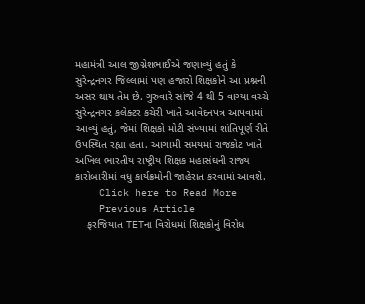મહામંત્રી આલ જીગ્નેશભાઈએ જણાવ્યું હતું કે સુરેન્દ્રનગર જિલ્લામાં પણ હજારો શિક્ષકોને આ પ્રશ્નની અસર થાય તેમ છે. ગુરુવારે સાંજે 4 થી 5 વાગ્યા વચ્ચે સુરેન્દ્રનગર કલેક્ટર કચેરી ખાતે આવેદનપત્ર આપવામાં આવ્યું હતું, જેમાં શિક્ષકો મોટી સંખ્યામાં શાંતિપૂર્ણ રીતે ઉપસ્થિત રહ્યા હતા. આગામી સમયમાં રાજકોટ ખાતે અખિલ ભારતીય રાષ્ટ્રીય શિક્ષક મહાસંઘની રાજ્ય કારોબારીમાં વધુ કાર્યક્રમોની જાહેરાત કરવામાં આવશે.
    Click here to Read More
    Previous Article
    ફરજિયાત TETના વિરોધમાં શિક્ષકોનું વિરોધ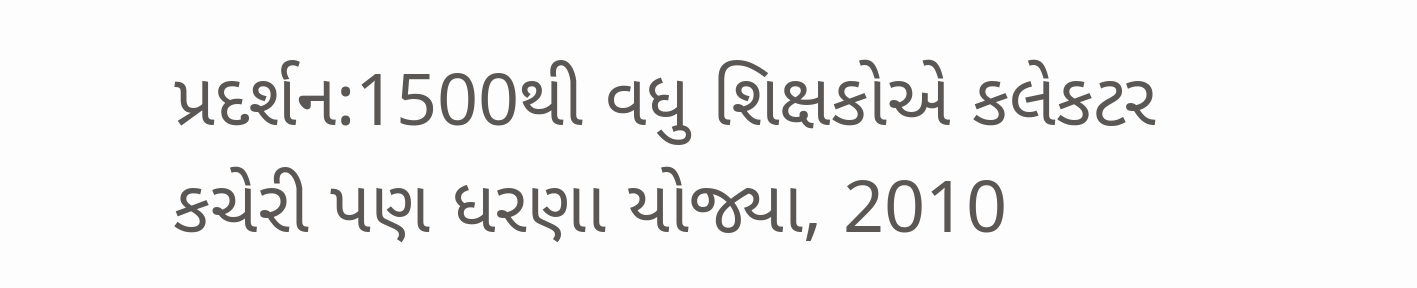પ્રદર્શન:1500થી વધુ શિક્ષકોએ કલેકટર કચેરી પણ ધરણા યોજ્યા, 2010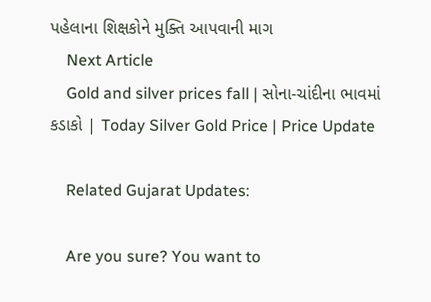પહેલાના શિક્ષકોને મુક્તિ આપવાની માગ
    Next Article
    Gold and silver prices fall | સોના-ચાંદીના ભાવમાં કડાકો | Today Silver Gold Price | Price Update

    Related Gujarat Updates:

    Are you sure? You want to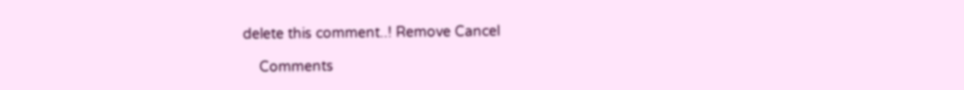delete this comment..! Remove Cancel

    Comments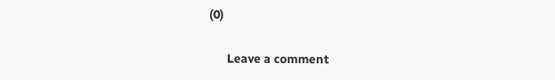(0)

      Leave a comment